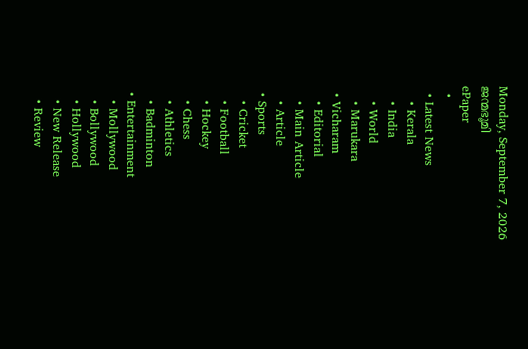Monday, September 7, 2026
ജന്മഭൂമി
ePaper
  •
  • Latest News
    • Kerala
    • India
    • World
    • Marukara
  • Vicharam
    • Editorial
    • Main Article
    • Article
  • Sports
    • Cricket
    • Football
    • Hockey
    • Chess
    • Athletics
    • Badminton
  • Entertainment
    • Mollywood
    • Bollywood
    • Hollywood
    • New Release
    • Review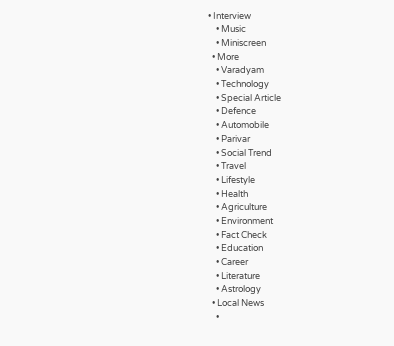• Interview
    • Music
    • Miniscreen
  • More
    • Varadyam
    • Technology
    • Special Article
    • Defence
    • Automobile
    • Parivar
    • Social Trend
    • Travel
    • Lifestyle
    • Health
    • Agriculture
    • Environment
    • Fact Check
    • Education
    • Career
    • Literature
    • Astrology
  • Local News
    •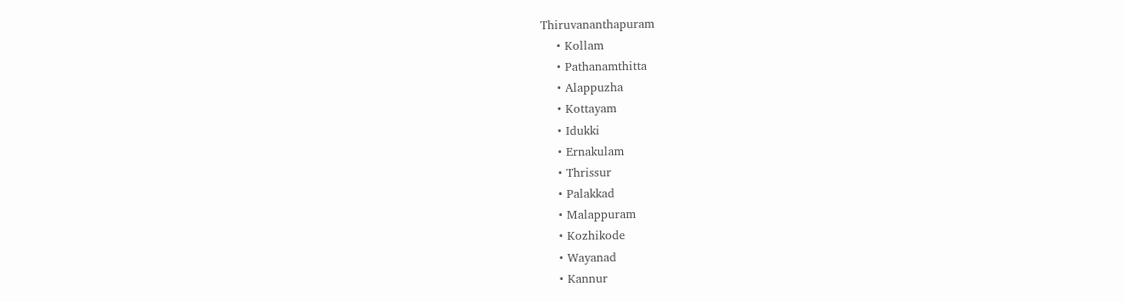Thiruvananthapuram
    • Kollam
    • Pathanamthitta
    • Alappuzha
    • Kottayam
    • Idukki
    • Ernakulam
    • Thrissur
    • Palakkad
    • Malappuram
    • Kozhikode
    • Wayanad
    • Kannur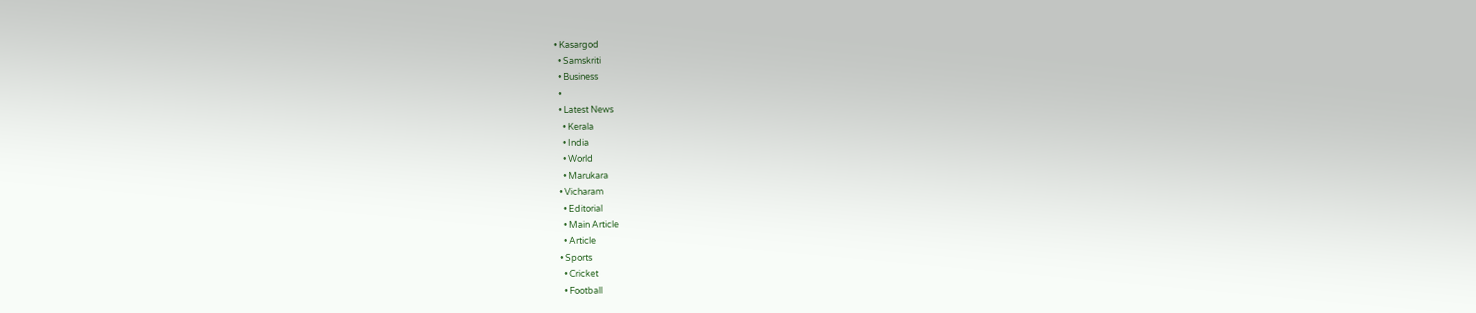• Kasargod
  • Samskriti
  • Business
  •
  • Latest News
    • Kerala
    • India
    • World
    • Marukara
  • Vicharam
    • Editorial
    • Main Article
    • Article
  • Sports
    • Cricket
    • Football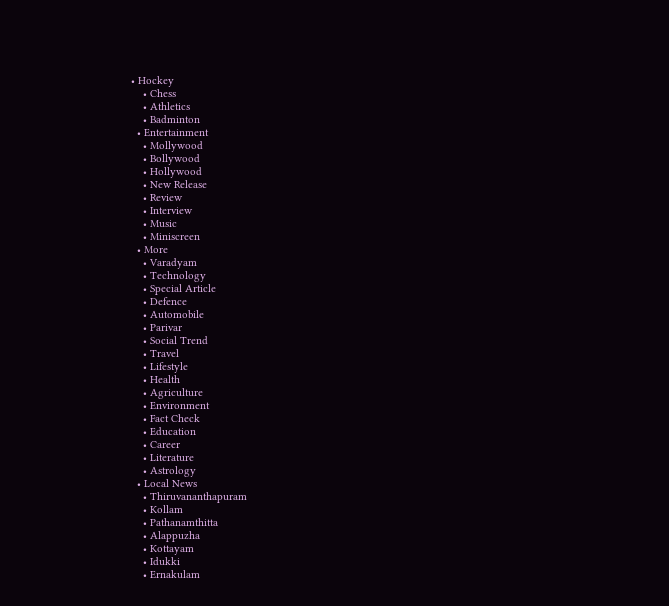• Hockey
    • Chess
    • Athletics
    • Badminton
  • Entertainment
    • Mollywood
    • Bollywood
    • Hollywood
    • New Release
    • Review
    • Interview
    • Music
    • Miniscreen
  • More
    • Varadyam
    • Technology
    • Special Article
    • Defence
    • Automobile
    • Parivar
    • Social Trend
    • Travel
    • Lifestyle
    • Health
    • Agriculture
    • Environment
    • Fact Check
    • Education
    • Career
    • Literature
    • Astrology
  • Local News
    • Thiruvananthapuram
    • Kollam
    • Pathanamthitta
    • Alappuzha
    • Kottayam
    • Idukki
    • Ernakulam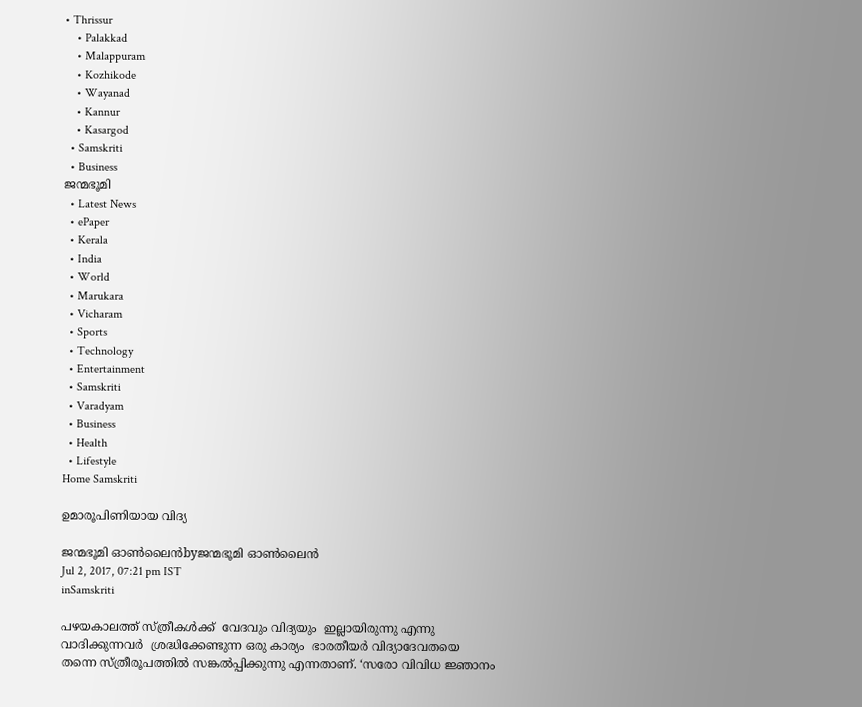• Thrissur
    • Palakkad
    • Malappuram
    • Kozhikode
    • Wayanad
    • Kannur
    • Kasargod
  • Samskriti
  • Business
ജന്മഭൂമി
  • Latest News
  • ePaper
  • Kerala
  • India
  • World
  • Marukara
  • Vicharam
  • Sports
  • Technology
  • Entertainment
  • Samskriti
  • Varadyam
  • Business
  • Health
  • Lifestyle
Home Samskriti

ഉമാരൂപിണിയായ വിദ്യ

ജന്മഭൂമി ഓണ്‍ലൈന്‍byജന്മഭൂമി ഓണ്‍ലൈന്‍
Jul 2, 2017, 07:21 pm IST
inSamskriti

പഴയകാലത്ത് സ്ത്രീകള്‍ക്ക്  വേദവും വിദ്യയും  ഇല്ലായിരുന്നു എന്നു വാദിക്കുന്നവര്‍  ശ്രദ്ധിക്കേണ്ടുന്ന ഒരു കാര്യം  ഭാരതീയര്‍ വിദ്യാദേവതയെ തന്നെ സ്ത്രീരൂപത്തില്‍ സങ്കല്‍പ്പിക്കുന്നു എന്നതാണ്. ‘സരോ വിവിധ ജ്ഞാനം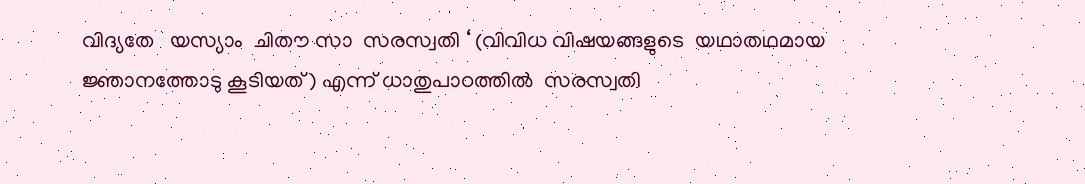വിദ്യതേ   യസ്യാം  ചിതൗ സാ  സരസ്വതി ‘ (വിവിധ വിഷയങ്ങളുടെ  യഥാതഥമായ  ജ്ഞാനത്തോടു കൂടിയത് ) എന്ന് ധാതുപാഠത്തില്‍  സരസ്വതി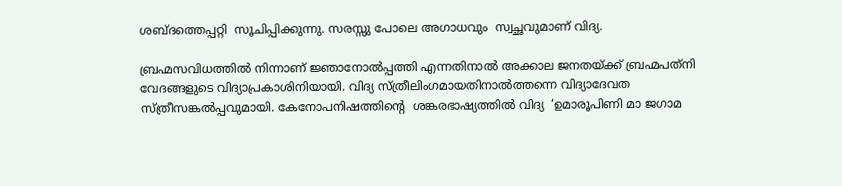ശബ്ദത്തെപ്പറ്റി  സൂചിപ്പിക്കുന്നു. സരസ്സു പോലെ അഗാധവും  സ്വച്ഛവുമാണ് വിദ്യ.

ബ്രഹ്മസവിധത്തില്‍ നിന്നാണ് ജ്ഞാനോല്‍പ്പത്തി എന്നതിനാല്‍ അക്കാല ജനതയ്‌ക്ക് ബ്രഹ്മപത്‌നി വേദങ്ങളുടെ വിദ്യാപ്രകാശിനിയായി. വിദ്യ സ്ത്രീലിംഗമായതിനാല്‍ത്തന്നെ വിദ്യാദേവത  സ്ത്രീസങ്കല്‍പ്പവുമായി. കേനോപനിഷത്തിന്റെ  ശങ്കരഭാഷ്യത്തില്‍ വിദ്യ  ‘ഉമാരൂപിണി മാ ജഗാമ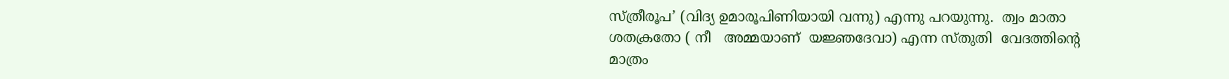സ്ത്രീരൂപ’ (വിദ്യ ഉമാരൂപിണിയായി വന്നു) എന്നു പറയുന്നു.  ത്വം മാതാ  ശതക്രതോ ( നീ   അമ്മയാണ്  യജ്ഞദേവാ) എന്ന സ്തുതി  വേദത്തിന്റെ  മാത്രം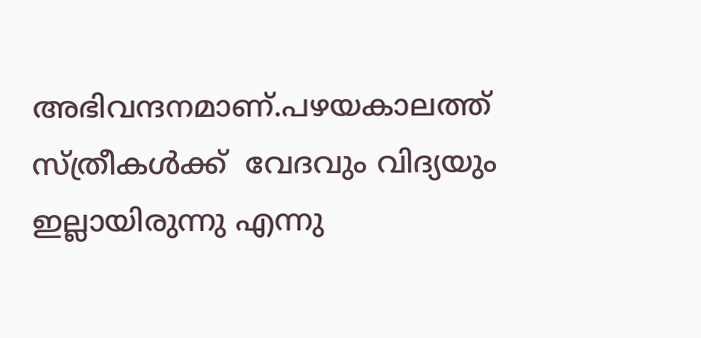അഭിവന്ദനമാണ്.പഴയകാലത്ത് സ്ത്രീകള്‍ക്ക്  വേദവും വിദ്യയും  ഇല്ലായിരുന്നു എന്നു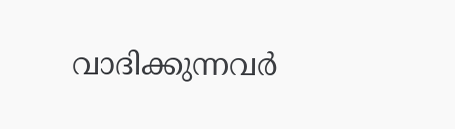വാദിക്കുന്നവര്‍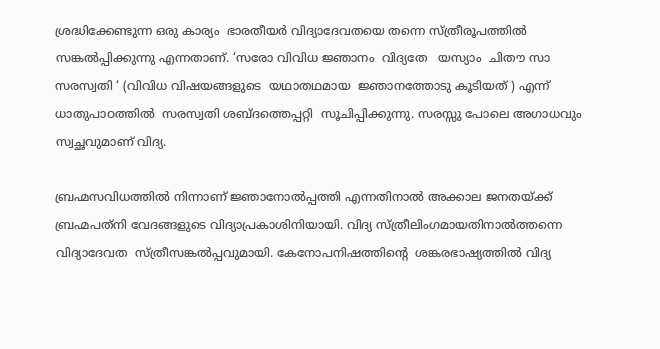ശ്രദ്ധിക്കേണ്ടുന്ന ഒരു കാര്യം  ഭാരതീയര്‍ വിദ്യാദേവതയെ തന്നെ സ്ത്രീരൂപത്തില്‍ സങ്കല്‍പ്പിക്കുന്നു എന്നതാണ്. ‘സരോ വിവിധ ജ്ഞാനം  വിദ്യതേ   യസ്യാം  ചിതൗ സാ  സരസ്വതി ‘ (വിവിധ വിഷയങ്ങളുടെ  യഥാതഥമായ  ജ്ഞാനത്തോടു കൂടിയത് ) എന്ന് ധാതുപാഠത്തില്‍  സരസ്വതി ശബ്ദത്തെപ്പറ്റി  സൂചിപ്പിക്കുന്നു. സരസ്സു പോലെ അഗാധവും  സ്വച്ഛവുമാണ് വിദ്യ.

ബ്രഹ്മസവിധത്തില്‍ നിന്നാണ് ജ്ഞാനോല്‍പ്പത്തി എന്നതിനാല്‍ അക്കാല ജനതയ്‌ക്ക് ബ്രഹ്മപത്‌നി വേദങ്ങളുടെ വിദ്യാപ്രകാശിനിയായി. വിദ്യ സ്ത്രീലിംഗമായതിനാല്‍ത്തന്നെ വിദ്യാദേവത  സ്ത്രീസങ്കല്‍പ്പവുമായി. കേനോപനിഷത്തിന്റെ  ശങ്കരഭാഷ്യത്തില്‍ വിദ്യ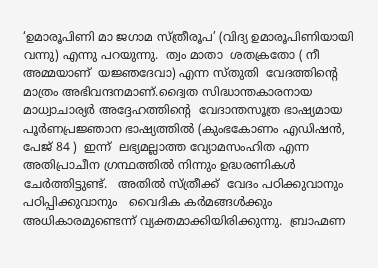‘ഉമാരൂപിണി മാ ജഗാമ സ്ത്രീരൂപ’ (വിദ്യ ഉമാരൂപിണിയായി വന്നു) എന്നു പറയുന്നു.  ത്വം മാതാ  ശതക്രതോ ( നീ   അമ്മയാണ്  യജ്ഞദേവാ) എന്ന സ്തുതി  വേദത്തിന്റെ  മാത്രം അഭിവന്ദനമാണ്.ദ്വൈത സിദ്ധാന്തകാരനായ  മാധ്വാചാര്യര്‍ അദ്ദേഹത്തിന്റെ  വേദാന്തസൂത്ര ഭാഷ്യമായ പൂര്‍ണപ്രജ്ഞാന ഭാഷ്യത്തില്‍ (കുംഭകോണം എഡിഷന്‍, പേജ് 84 )  ഇന്ന്  ലഭ്യമല്ലാത്ത വ്യോമസംഹിത എന്ന അതിപ്രാചീന ഗ്രന്ഥത്തില്‍ നിന്നും ഉദ്ധരണികള്‍ ചേര്‍ത്തിട്ടുണ്ട്.   അതില്‍ സ്ത്രീക്ക്  വേദം പഠിക്കുവാനും പഠിപ്പിക്കുവാനും   വൈദിക കര്‍മങ്ങള്‍ക്കും അധികാരമുണ്ടെന്ന് വ്യക്തമാക്കിയിരിക്കുന്നു.  ബ്രാഹ്മണ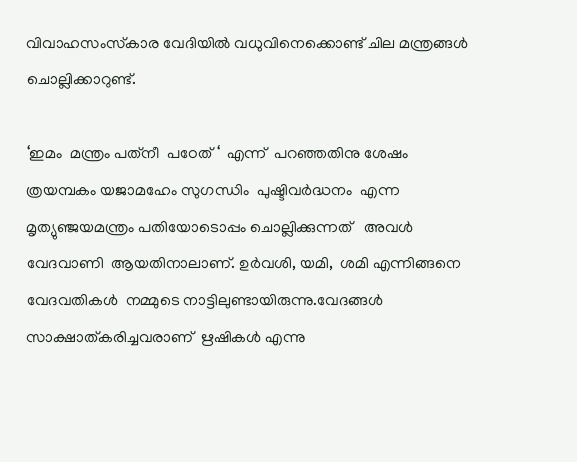വിവാഹസംസ്‌കാര വേദിയില്‍ വധുവിനെക്കൊണ്ട് ചില മന്ത്രങ്ങള്‍ ചൊല്ലിക്കാറുണ്ട്.

‘ഇമം  മന്ത്രം പത്‌നീ  പഠേത് ‘  എന്ന്  പറഞ്ഞതിനു ശേഷം  ത്രയമ്പകം യജാമഹേം സുഗന്ധിം  പുഷ്ടിവര്‍ദ്ധനം  എന്ന മൃത്യുഞ്ജയമന്ത്രം പതിയോടൊപ്പം ചൊല്ലിക്കുന്നത്   അവള്‍ വേദവാണി  ആയതിനാലാണ്. ഉര്‍വശി, യമി,  ശമി എന്നിങ്ങനെ  വേദവതികള്‍  നമ്മുടെ നാട്ടിലുണ്ടായിരുന്നു.വേദങ്ങള്‍ സാക്ഷാത്കരിച്ചവരാണ്  ഋഷികള്‍ എന്നു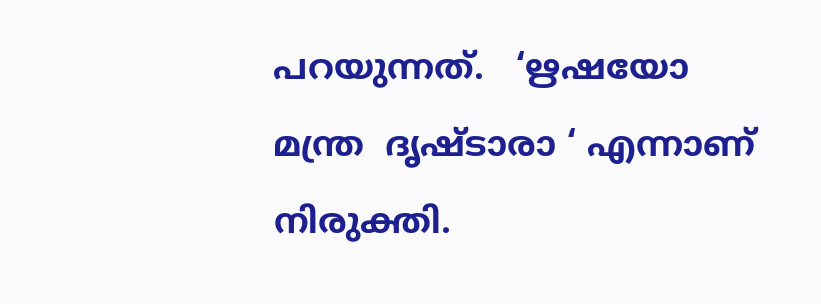പറയുന്നത്.   ‘ഋഷയോ മന്ത്ര  ദൃഷ്ടാരാ ‘ എന്നാണ്  നിരുക്തി.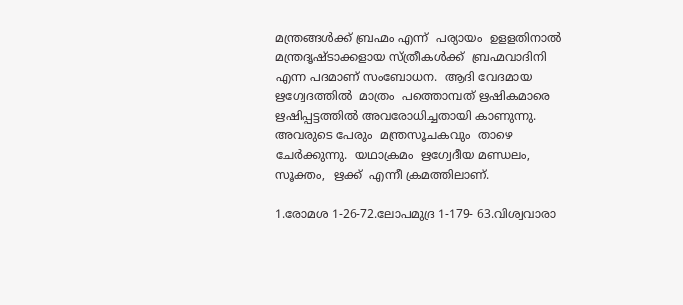മന്ത്രങ്ങള്‍ക്ക് ബ്രഹ്മം എന്ന്  പര്യായം  ഉളളതിനാല്‍  മന്ത്രദൃഷ്ടാക്കളായ സ്ത്രീകള്‍ക്ക്  ബ്രഹ്മവാദിനി  എന്ന പദമാണ് സംബോധന.  ആദി വേദമായ  ഋഗ്വേദത്തില്‍  മാത്രം  പത്തൊമ്പത് ഋഷികമാരെ  ഋഷിപ്പട്ടത്തില്‍ അവരോധിച്ചതായി കാണുന്നു.  അവരുടെ പേരും  മന്ത്രസൂചകവും  താഴെ ചേര്‍ക്കുന്നു.  യഥാക്രമം  ഋഗ്വേദീയ മണ്ഡലം, സൂക്തം,  ഋക്ക്  എന്നീ ക്രമത്തിലാണ്.

1.രോമശ 1-26-72.ലോപമുദ്ര 1-179- 63.വിശ്വവാരാ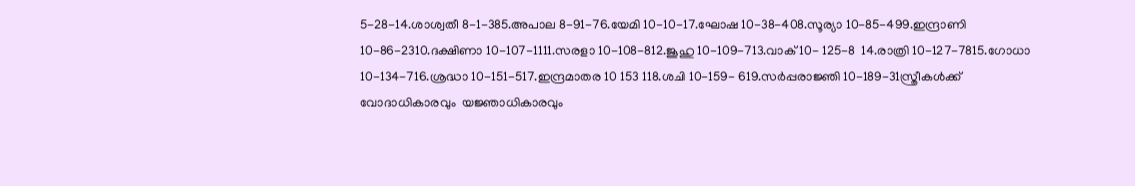5-28-14.ശാശ്വതീ 8-1-385.അപാല 8-91-76.യേമി 10-10-17.ഘോഷ 10-38-408.സൂര്യാ 10-85-499.ഇന്ദ്രാണി 10-86-2310.ദക്ഷിണാ 10-107-1111.സരളാ 10-108-812.ജൂഹു 10-109-713.വാക് 10- 125-8  14.രാത്രി 10-127-7815.ഗോധാ 10-134-716.ശ്രദ്ധാ 10-151-517.ഇന്ദ്രമാതര 10 153 118.ശചി 10-159- 619.സര്‍പ്പരാജ്ഞി 10-189-31സ്ത്രീകള്‍ക്ക്  വോദാധികാരവും  യജ്ഞാധികാരവും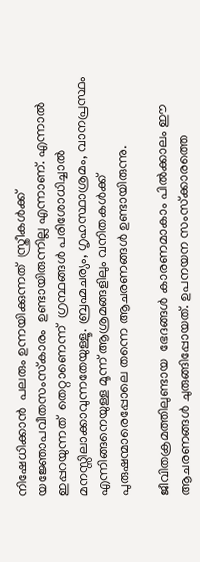നിഷേധിക്കാന്‍  പലരും ഉന്നയിക്കുന്നത്  സ്ത്രീകള്‍ക്ക് യജ്ഞോപവീതസംസ്‌കാരം  ഉണ്ടായിരുന്നില്ല എന്നാണ്. എന്നാല്‍ ഇപ്പറയുന്നത്  തെറ്റാണെന്ന്  ഗ്രന്ഥങ്ങള്‍ പരിശോധിച്ചാല്‍ മനസ്സിലാക്കാവുന്നതേയുള്ളൂ. ബ്രഹ്മചര്യം, ഗൃഹസ്ഥാശ്രമം, വാനപ്രസ്ഥം എന്നിങ്ങനെയുള്ള മൂന്ന് ആശ്രമങ്ങളിലും വനിതകള്‍ക്ക്  പുരുഷന്മാരെപ്പോലെ തന്നെ ആചരണങ്ങള്‍ ഉണ്ടായിരുന്നു.

ജീവിതക്രമത്തിലുണ്ടായ  ഭേദങ്ങള്‍ കാരണമാകാം പില്‍ക്കാലം ഈ ആചരണങ്ങള്‍ ചുരുങ്ങിപ്പോയത്. ഉപനയന സംസ്‌ക്കാരത്തെ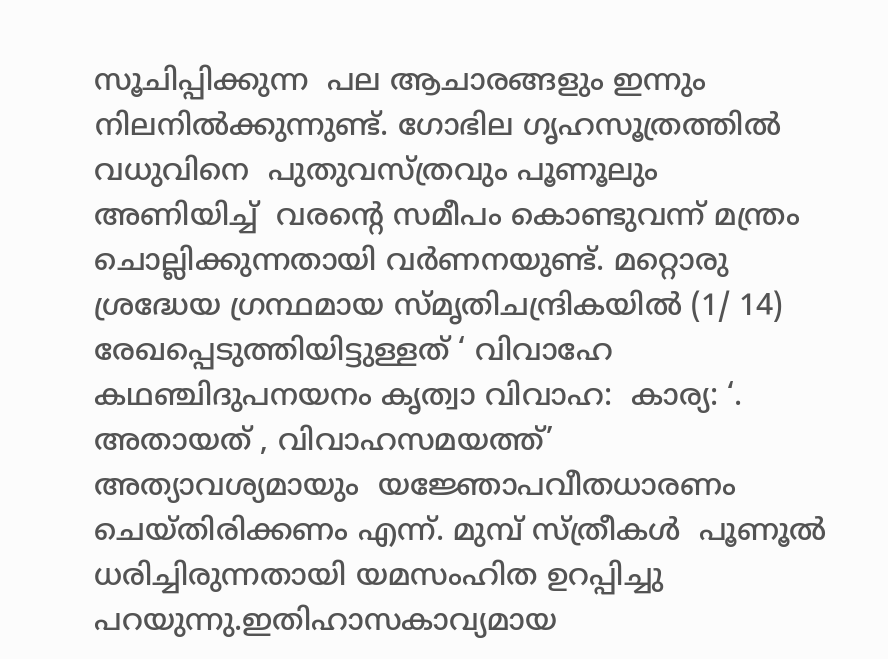സൂചിപ്പിക്കുന്ന  പല ആചാരങ്ങളും ഇന്നും നിലനില്‍ക്കുന്നുണ്ട്. ഗോഭില ഗൃഹസൂത്രത്തില്‍ വധുവിനെ  പുതുവസ്ത്രവും പൂണൂലും അണിയിച്ച്  വരന്റെ സമീപം കൊണ്ടുവന്ന് മന്ത്രം ചൊല്ലിക്കുന്നതായി വര്‍ണനയുണ്ട്. മറ്റൊരു ശ്രദ്ധേയ ഗ്രന്ഥമായ സ്മൃതിചന്ദ്രികയില്‍ (1/ 14)  രേഖപ്പെടുത്തിയിട്ടുള്ളത് ‘ വിവാഹേ  കഥഞ്ചിദുപനയനം കൃത്വാ വിവാഹ:  കാര്യ: ‘.   അതായത് , വിവാഹസമയത്ത്’  അത്യാവശ്യമായും  യജ്ഞോപവീതധാരണം ചെയ്തിരിക്കണം എന്ന്. മുമ്പ് സ്ത്രീകള്‍  പൂണൂല്‍ ധരിച്ചിരുന്നതായി യമസംഹിത ഉറപ്പിച്ചു പറയുന്നു.ഇതിഹാസകാവ്യമായ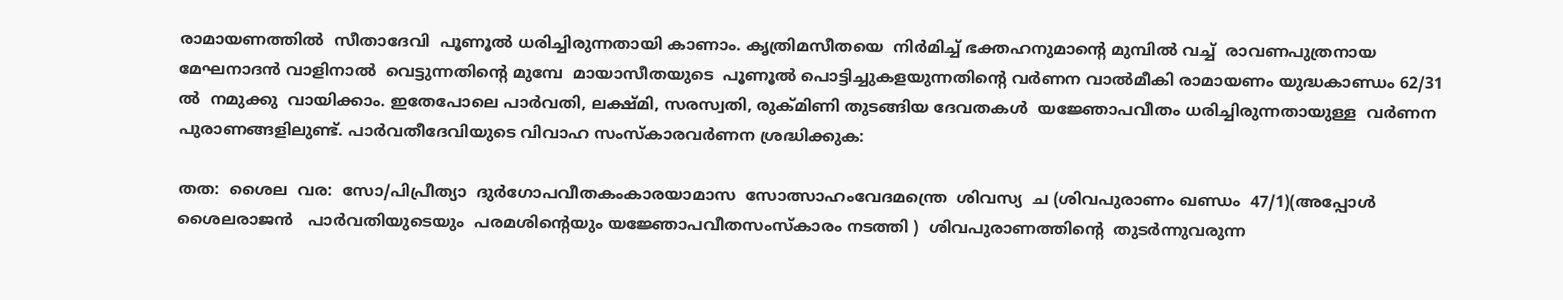രാമായണത്തില്‍  സീതാദേവി  പൂണൂല്‍ ധരിച്ചിരുന്നതായി കാണാം. കൃത്രിമസീതയെ  നിര്‍മിച്ച് ഭക്തഹനുമാന്റെ മുമ്പില്‍ വച്ച്  രാവണപുത്രനായ മേഘനാദന്‍ വാളിനാല്‍  വെട്ടുന്നതിന്റെ മുമ്പേ  മായാസീതയുടെ  പൂണൂല്‍ പൊട്ടിച്ചുകളയുന്നതിന്റെ വര്‍ണന വാല്‍മീകി രാമായണം യുദ്ധകാണ്ഡം 62/31 ല്‍  നമുക്കു  വായിക്കാം. ഇതേപോലെ പാര്‍വതി, ലക്ഷ്മി, സരസ്വതി, രുക്മിണി തുടങ്ങിയ ദേവതകള്‍  യജ്ഞോപവീതം ധരിച്ചിരുന്നതായുള്ള  വര്‍ണന  പുരാണങ്ങളിലുണ്ട്. പാര്‍വതീദേവിയുടെ വിവാഹ സംസ്‌കാരവര്‍ണന ശ്രദ്ധിക്കുക:

തത:  ശൈല  വര:  സോ/പിപ്രീത്യാ  ദുര്‍ഗോപവീതകംകാരയാമാസ  സോത്സാഹംവേദമന്ത്രെ  ശിവസ്യ  ച (ശിവപുരാണം ഖണ്ഡം  47/1)(അപ്പോള്‍ ശൈലരാജന്‍   പാര്‍വതിയുടെയും  പരമശിന്റെയും യജ്ഞോപവീതസംസ്‌കാരം നടത്തി )  ശിവപുരാണത്തിന്റെ  തുടര്‍ന്നുവരുന്ന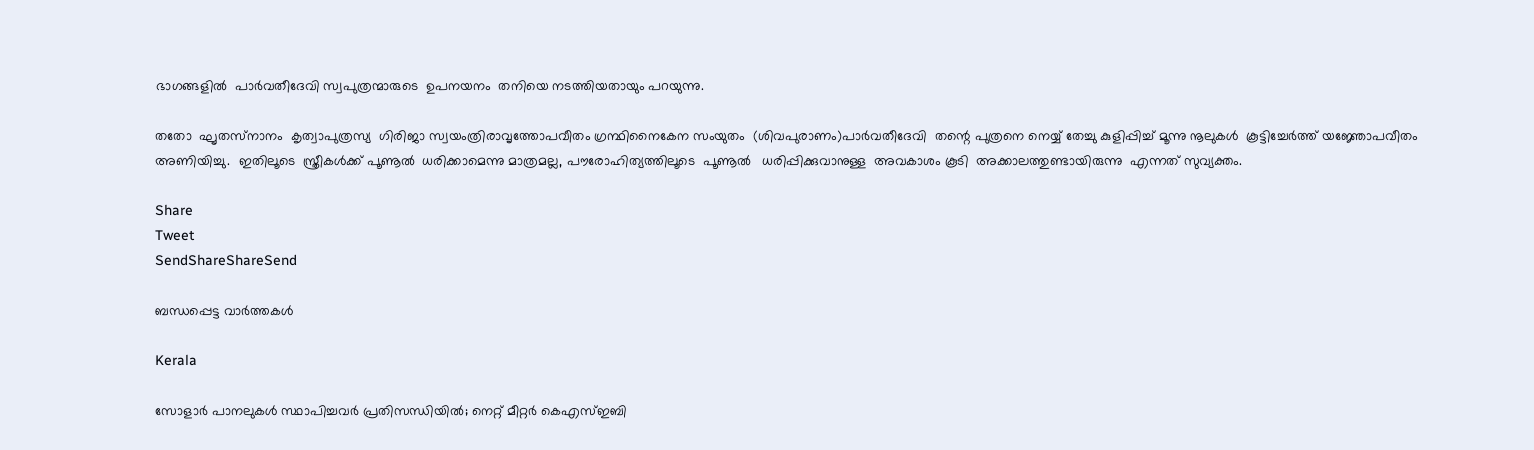ഭാഗങ്ങളില്‍  പാര്‍വതീദേവി സ്വപുത്രന്മാരുടെ  ഉപനയനം  തനിയെ നടത്തിയതായും പറയുന്നു.

തതോ  ഘൃതസ്‌നാനം  കൃത്വാപുത്രസ്യ  ഗിരിജാ സ്വയംത്രിരാവൃത്തോപവീതം ഗ്രന്ഥിനൈകേന സംയുതം  (ശിവപുരാണം)പാര്‍വതീദേവി  തന്റെ പുത്രനെ നെയ്യ് തേച്ചു കുളിപ്പിച്ച് മൂന്നു നൂലുകള്‍  കൂട്ടിച്ചേര്‍ത്ത് യജ്ഞോപവീതം അണിയിച്ചു.  ഇതിലൂടെ  സ്ത്രീകള്‍ക്ക് പൂണൂല്‍  ധരിക്കാമെന്നു മാത്രമല്ല, പൗരോഹിത്യത്തിലൂടെ  പൂണൂല്‍   ധരിപ്പിക്കുവാനുള്ള  അവകാശം കൂടി  അക്കാലത്തുണ്ടായിരുന്നു  എന്നത് സുവ്യക്തം.

Share
Tweet
SendShareShareSend

ബന്ധപ്പെട്ട വാര്‍ത്തകള്‍

Kerala

സോളാര്‍ പാനലുകള്‍ സ്ഥാപിച്ചവര്‍ പ്രതിസന്ധിയില്‍; നെറ്റ് മീറ്റര്‍ കെഎസ്ഇബി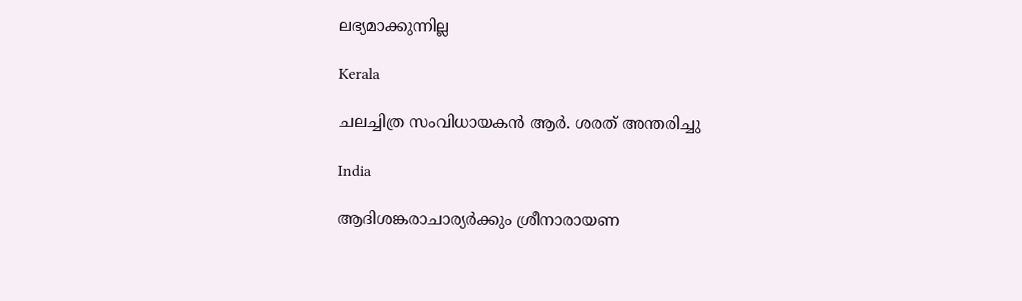ലഭ്യമാക്കുന്നില്ല

Kerala

ചലച്ചിത്ര സംവിധായകൻ ആർ. ശരത് അന്തരിച്ചു

India

ആദിശങ്കരാചാര്യർക്കും ശ്രീനാരായണ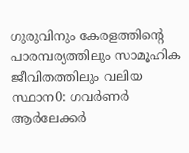ഗുരുവിനും കേരളത്തിന്റെ പാരമ്പര്യത്തിലും സാമൂഹിക ജീവിതത്തിലും വലിയ സ്ഥാന0: ഗവർണർ ആർലേക്കർ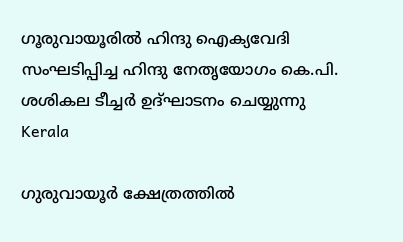ഗൂരുവായൂരില്‍ ഹിന്ദു ഐക്യവേദി സംഘടിപ്പിച്ച ഹിന്ദു നേതൃയോഗം കെ.പി. ശശികല ടീച്ചര്‍ ഉദ്ഘാടനം ചെയ്യുന്നു
Kerala

ഗുരുവായൂര്‍ ക്ഷേത്രത്തില്‍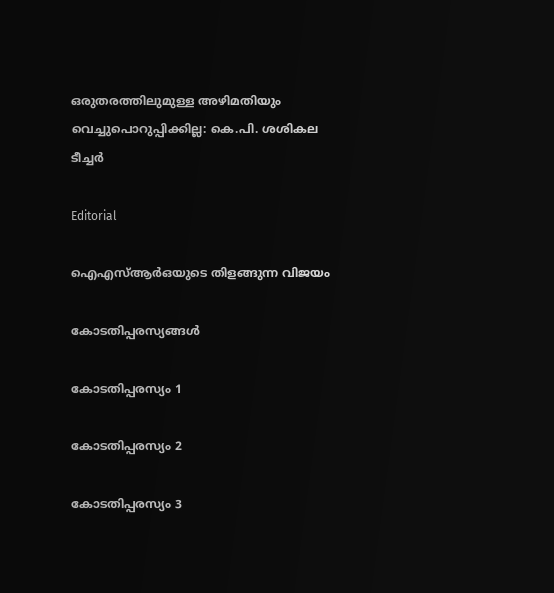ഒരുതരത്തിലുമുള്ള അഴിമതിയും വെച്ചുപൊറുപ്പിക്കില്ല: കെ.പി. ശശികല ടീച്ചര്‍

Editorial

ഐഎസ്ആര്‍ഒയുടെ തിളങ്ങുന്ന വിജയം

കോടതിപ്പരസ്യങ്ങള്‍

കോടതിപ്പരസ്യം 1

കോടതിപ്പരസ്യം 2

കോടതിപ്പരസ്യം 3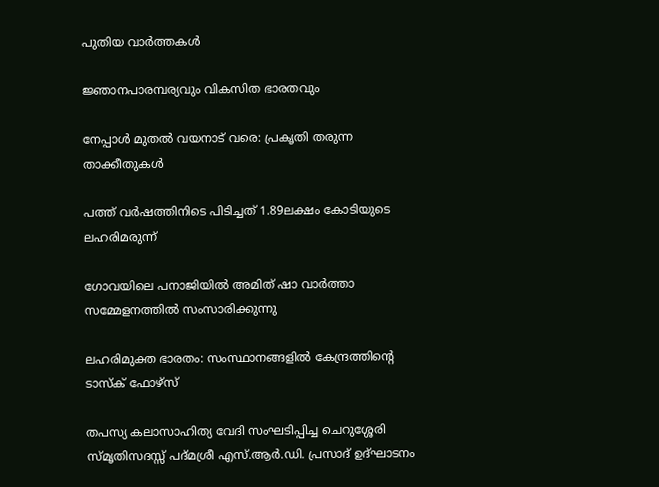പുതിയ വാര്‍ത്തകള്‍

ജ്ഞാനപാരമ്പര്യവും വികസിത ഭാരതവും

നേപ്പാള്‍ മുതല്‍ വയനാട് വരെ: പ്രകൃതി തരുന്ന താക്കീതുകള്‍

പത്ത് വര്‍ഷത്തിനിടെ പിടിച്ചത് 1.89ലക്ഷം കോടിയുടെ ലഹരിമരുന്ന്

ഗോവയിലെ പനാജിയില്‍ അമിത് ഷാ വാര്‍ത്താ സമ്മേളനത്തില്‍ സംസാരിക്കുന്നു

ലഹരിമുക്ത ഭാരതം: സംസ്ഥാനങ്ങളില്‍ കേന്ദ്രത്തിന്റെ ടാസ്‌ക് ഫോഴ്‌സ്

തപസ്യ കലാസാഹിത്യ വേദി സംഘടിപ്പിച്ച ചെറുശ്ശേരി സ്മൃതിസദസ്സ് പദ്മശ്രീ എസ്.ആര്‍.ഡി. പ്രസാദ് ഉദ്ഘാടനം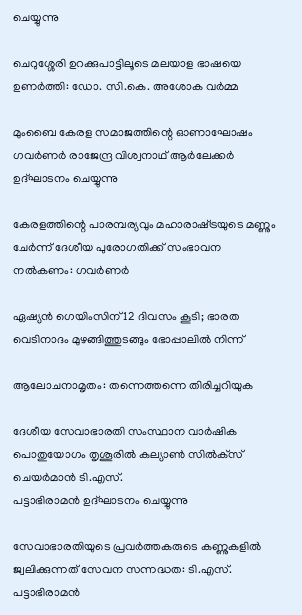ചെയ്യുന്നു

ചെറുശ്ശേരി ഉറക്കുപാട്ടിലൂടെ മലയാള ഭാഷയെ ഉണര്‍ത്തി: ഡോ. സി.കെ. അശോക വര്‍മ്മ

മുംബൈ കേരള സമാജത്തിന്റെ ഓണാഘോഷം ഗവര്‍ണര്‍ രാജേന്ദ്ര വിശ്വനാഥ് ആര്‍ലേക്കര്‍ ഉദ്ഘാടനം ചെയ്യുന്നു

കേരളത്തിന്റെ പാരമ്പര്യവും മഹാരാഷ്‌ട്രയുടെ മണ്ണും ചേര്‍ന്ന് ദേശീയ പുരോഗതിക്ക് സംഭാവന നല്‍കണം: ഗവര്‍ണര്‍

ഏഷ്യന്‍ ഗെയിംസിന് 12 ദിവസം കൂടി; ഭാരത വെടിനാദം മുഴങ്ങിത്തുടങ്ങും ഭോപ്പാലില്‍ നിന്ന്

ആലോചനാമൃതം: തന്നെത്തന്നെ തിരിച്ചറിയുക

ദേശീയ സേവാഭാരതി സംസ്ഥാന വാര്‍ഷിക പൊതുയോഗം തൃശൂരില്‍ കല്യാണ്‍ സില്‍ക്‌സ് ചെയര്‍മാന്‍ ടി.എസ്.
പട്ടാഭിരാമന്‍ ഉദ്ഘാടനം ചെയ്യുന്നു

സേവാഭാരതിയുടെ പ്രവര്‍ത്തകരുടെ കണ്ണുകളില്‍ ജ്വലിക്കുന്നത് സേവന സന്നദ്ധത: ടി.എസ്. പട്ടാഭിരാമന്‍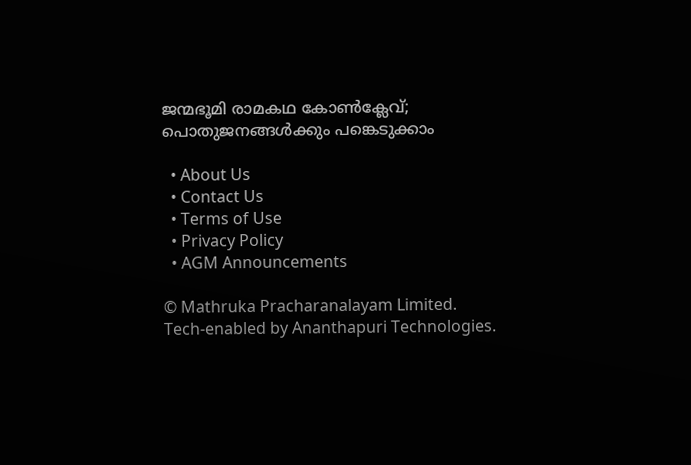ജന്മഭൂമി രാമകഥ കോണ്‍ക്ലേവ്; പൊതുജനങ്ങള്‍ക്കും പങ്കെടുക്കാം

  • About Us
  • Contact Us
  • Terms of Use
  • Privacy Policy
  • AGM Announcements

© Mathruka Pracharanalayam Limited.
Tech-enabled by Ananthapuri Technologies.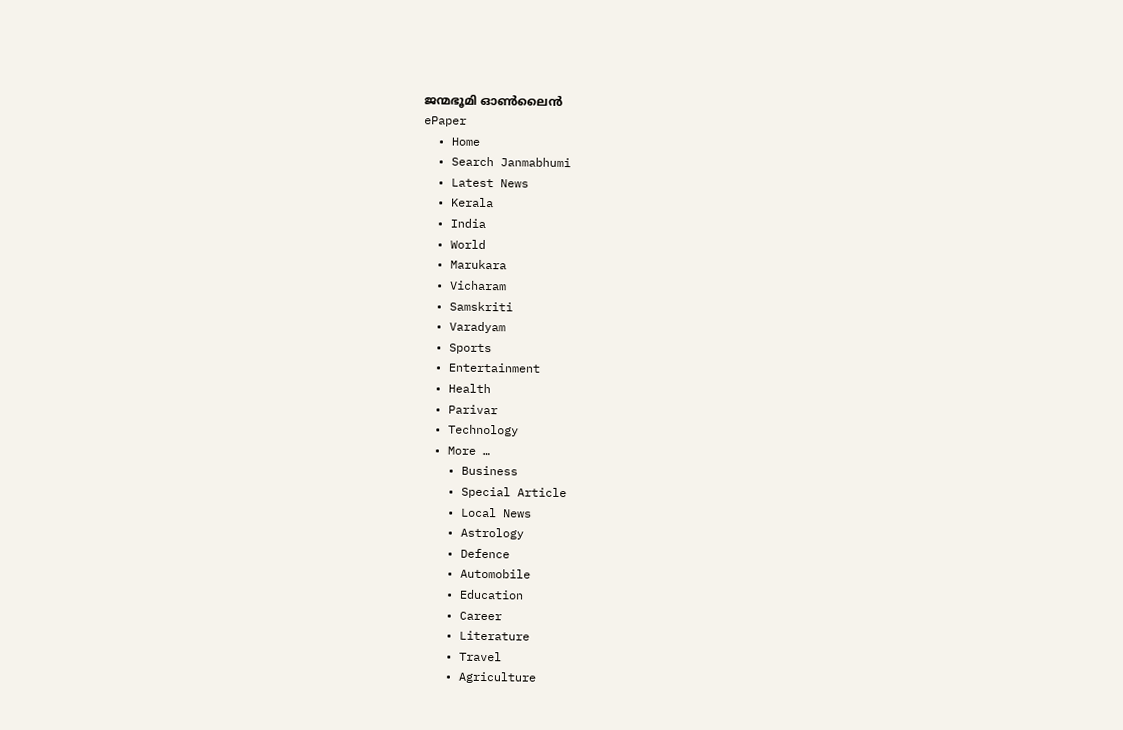ജന്മഭൂമി ഓണ്‍ലൈന്‍
ePaper
  • Home
  • Search Janmabhumi
  • Latest News
  • Kerala
  • India
  • World
  • Marukara
  • Vicharam
  • Samskriti
  • Varadyam
  • Sports
  • Entertainment
  • Health
  • Parivar
  • Technology
  • More …
    • Business
    • Special Article
    • Local News
    • Astrology
    • Defence
    • Automobile
    • Education
    • Career
    • Literature
    • Travel
    • Agriculture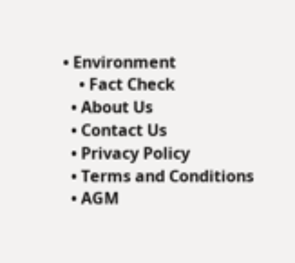• Environment
    • Fact Check
  • About Us
  • Contact Us
  • Privacy Policy
  • Terms and Conditions
  • AGM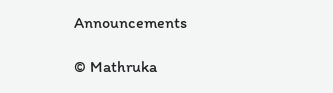Announcements

© Mathruka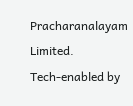Pracharanalayam Limited.
Tech-enabled by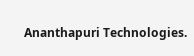Ananthapuri Technologies.